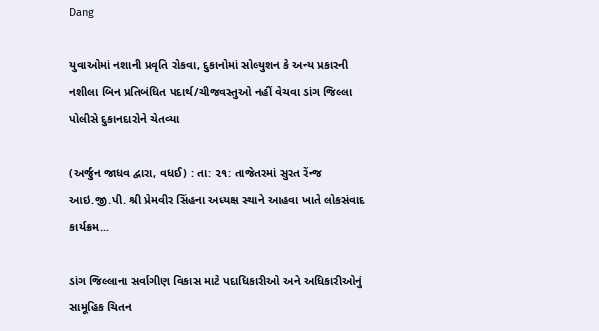Dang

યુવાઓમાં નશાની પ્રવૃતિ રોકવા, દુકાનોમાં સોલ્યુશન કે અન્ય પ્રકારની નશીલા બિન પ્રતિબંધિત પદાર્થ/ચીજવસ્તુઓ નહીં વેચવા ડાંગ જિલ્લા પોલીસે દુકાનદારોને ચેતવ્યા

(અર્જુન જાધવ દ્વારા, વધઈ) : તા: ૨૧: તાજેતરમાં સુરત રેંન્જ આઇ.જી.પી. શ્રી પ્રેમવીર સિંહના અધ્યક્ષ સ્થાને આહવા ખાતે લોકસંવાદ કાર્યક્રમ...

ડાંગ જિલ્લાના સર્વાગીણ વિકાસ માટે પદાધિકારીઓ અને અધિકારીઓનું સામૂહિક ચિતન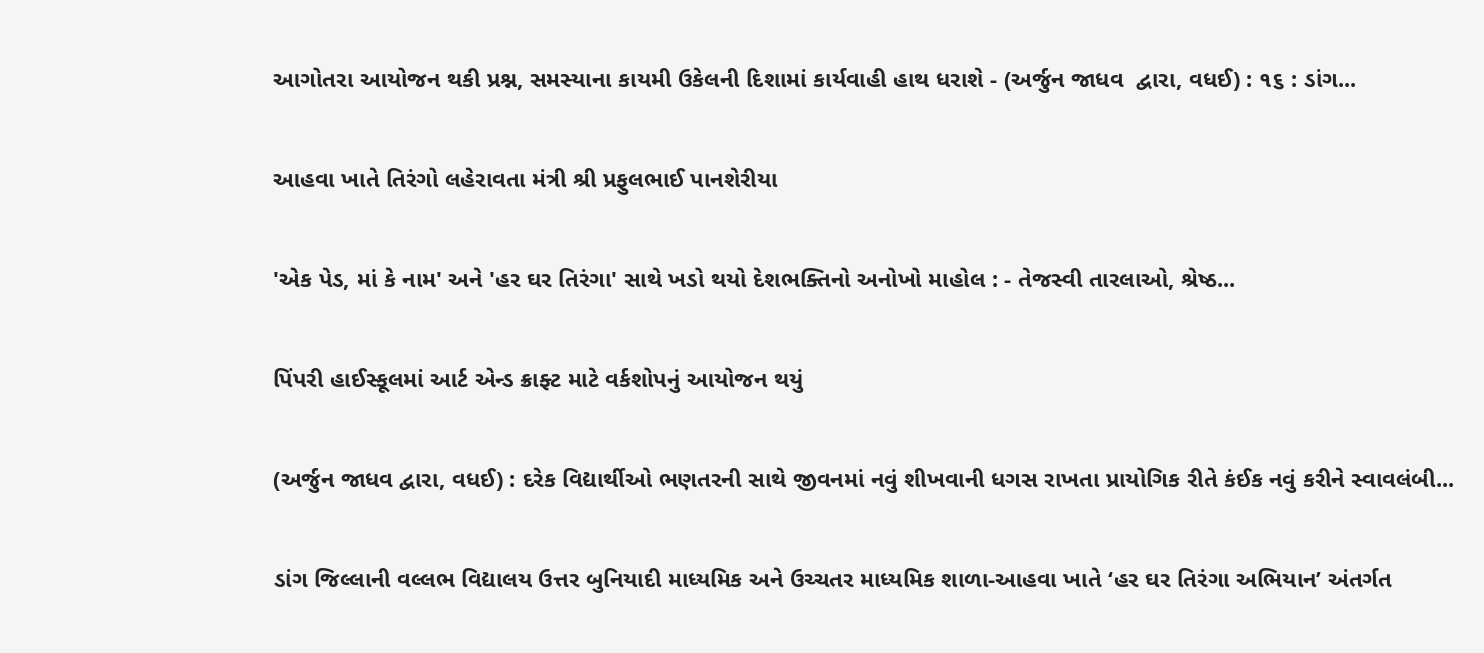આગોતરા આયોજન થકી પ્રશ્ન, સમસ્યાના કાયમી ઉકેલની દિશામાં કાર્યવાહી હાથ ધરાશે - (અર્જુન જાધવ  દ્વારા, વધઈ) : ૧૬ : ડાંગ...

આહવા ખાતે તિરંગો લહેરાવતા મંત્રી શ્રી પ્રફુલભાઈ પાનશેરીયા

'એક પેડ, માં કે નામ' અને 'હર ઘર તિરંગા' સાથે ખડો થયો દેશભક્તિનો અનોખો માહોલ : - તેજસ્વી તારલાઓ, શ્રેષ્ઠ...

પિંપરી હાઈસ્કૂલમાં આર્ટ એન્ડ ક્રાફ્ટ માટે વર્કશોપનું આયોજન થયું

(અર્જુન જાધવ દ્વારા, વધઈ) : દરેક વિદ્યાર્થીઓ ભણતરની સાથે જીવનમાં નવું શીખવાની ધગસ રાખતા પ્રાયોગિક રીતે કંઈક નવું કરીને સ્વાવલંબી...

ડાંગ જિલ્લાની વલ્લભ વિદ્યાલય ઉત્તર બુનિયાદી માધ્યમિક અને ઉચ્ચતર માધ્યમિક શાળા-આહવા ખાતે ‘હર ઘર તિરંગા અભિયાન’ અંતર્ગત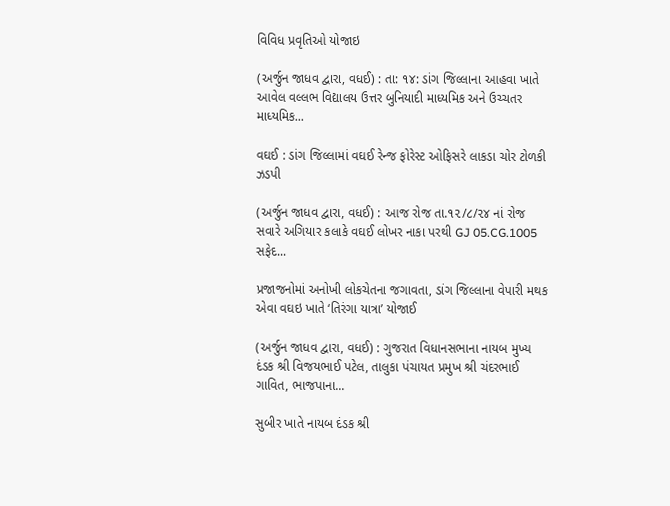વિવિધ પ્રવૃતિઓ યોજાઇ

(અર્જુન જાધવ દ્વારા, વધઈ) : તા: ૧૪: ડાંગ જિલ્લાના આહવા ખાતે આવેલ વલ્લભ વિદ્યાલય ઉત્તર બુનિયાદી માધ્યમિક અને ઉચ્ચતર માધ્યમિક...

વઘઈ : ડાંગ જિલ્લામાં વઘઈ રેન્જ ફોરેસ્ટ ઓફિસરે લાકડા ચોર ટોળકી ઝડપી

(અર્જુન જાધવ દ્વારા, વધઈ) : આજ રોજ તા.૧૨/૮/૨૪ નાં રોજ સવારે અગિયાર કલાકે વઘઈ લોખર નાકા પરથી GJ 05.CG.1005 સફેદ...

પ્રજાજનોમાં અનોખી લોકચેતના જગાવતા, ડાંગ જિલ્લાના વેપારી મથક એવા વઘઇ ખાતે ‘તિરંગા યાત્રા’ યોજાઈ

(અર્જુન જાધવ દ્વારા, વધઈ) : ગુજરાત વિધાનસભાના નાયબ મુખ્ય દંડક શ્રી વિજયભાઈ પટેલ, તાલુકા પંચાયત પ્રમુખ શ્રી ચંદરભાઈ ગાવિત, ભાજપાના...

સુબીર ખાતે નાયબ દંડક શ્રી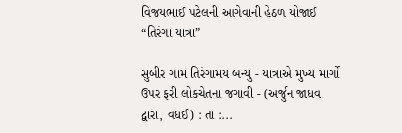વિજયભાઈ પટેલની આગેવાની હેઠળ યોજાઈ “તિરંગા યાત્રા”

સુબીર ગામ તિરંગામય બન્યુ - યાત્રાએ મુખ્ય માર્ગો ઉપર ફરી લોકચેતના જગાવી - (અર્જુન જાધવ દ્વારા, વધઈ) : તા :...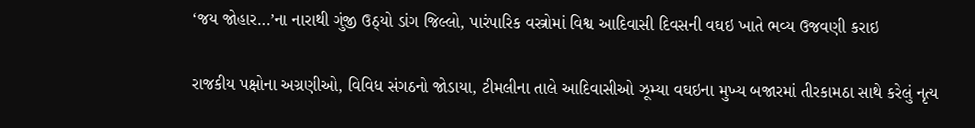‘જય જોહાર…’ના નારાથી ગુંજી ઉઠ્યો ડાંગ જિલ્લો, પારંપારિક વસ્ત્રોમાં વિશ્વ આદિવાસી દિવસની વઘઇ ખાતે ભવ્ય ઉજવણી કરાઇ

રાજકીય પક્ષોના અગ્રણીઓ, વિવિધ સંગઠનો જોડાયા, ટીમલીના તાલે આદિવાસીઓ ઝૂમ્યા વઘઇના મુખ્ય બજારમાં તીરકામઠા સાથે કરેલું નૃત્ય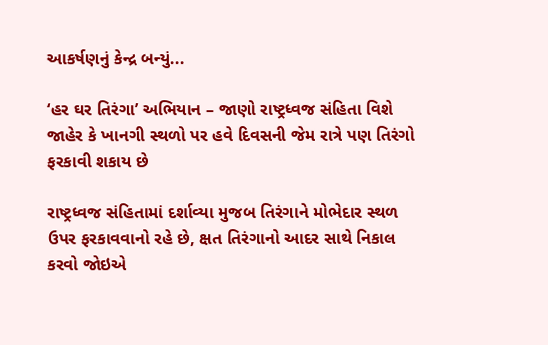આકર્ષણનું કેન્દ્ર બન્યું...

‘હર ઘર તિરંગા’ અભિયાન – જાણો રાષ્ટ્રધ્વજ સંહિતા વિશે જાહેર કે ખાનગી સ્થળો પર હવે દિવસની જેમ રાત્રે પણ તિરંગો ફરકાવી શકાય છે

રાષ્ટ્રધ્વજ સંહિતામાં દર્શાવ્યા મુજબ તિરંગાને મોભેદાર સ્થળ ઉપર ફરકાવવાનો રહે છે, ક્ષત તિરંગાનો આદર સાથે નિકાલ કરવો જોઇએ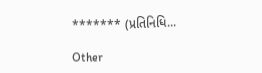******* (પ્રતિનિધિ...

Other